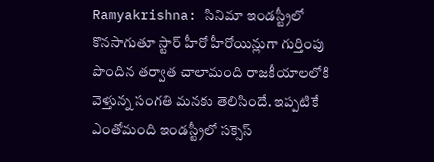Ramyakrishna: సినిమా ఇండస్ట్రీలో కొనసాగుతూ స్టార్ హీరో హీరోయిన్లుగా గుర్తింపు పొందిన తర్వాత చాలామంది రాజకీయాలలోకి వెళ్తున్న సంగతి మనకు తెలిసిందే. ఇప్పటికే ఎంతోమంది ఇండస్ట్రీలో సక్సెస్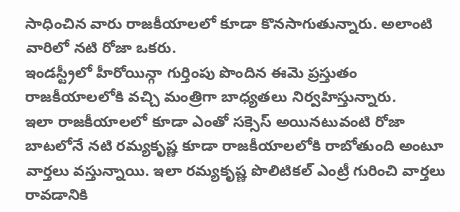సాధించిన వారు రాజకీయాలలో కూడా కొనసాగుతున్నారు. అలాంటి వారిలో నటి రోజా ఒకరు.
ఇండస్ట్రీలో హీరోయిన్గా గుర్తింపు పొందిన ఈమె ప్రస్తుతం రాజకీయాలలోకి వచ్చి మంత్రిగా బాధ్యతలు నిర్వహిస్తున్నారు.
ఇలా రాజకీయాలలో కూడా ఎంతో సక్సెస్ అయినటువంటి రోజా బాటలోనే నటి రమ్యకృష్ణ కూడా రాజకీయాలలోకి రాబోతుంది అంటూ వార్తలు వస్తున్నాయి. ఇలా రమ్యకృష్ణ పొలిటికల్ ఎంట్రీ గురించి వార్తలు రావడానికి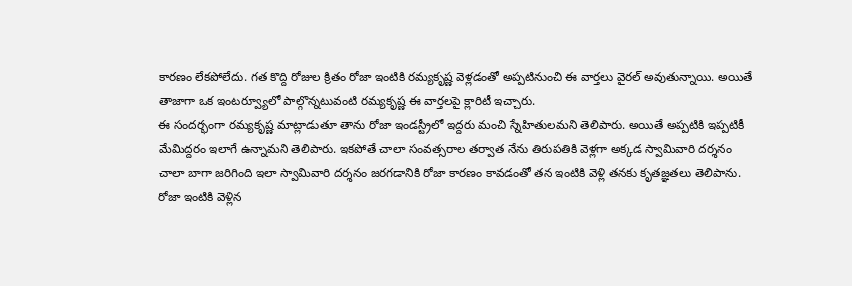కారణం లేకపోలేదు. గత కొద్ది రోజుల క్రితం రోజా ఇంటికి రమ్యకృష్ణ వెళ్లడంతో అప్పటినుంచి ఈ వార్తలు వైరల్ అవుతున్నాయి. అయితే తాజాగా ఒక ఇంటర్వ్యూలో పాల్గొన్నటువంటి రమ్యకృష్ణ ఈ వార్తలపై క్లారిటీ ఇచ్చారు.
ఈ సందర్భంగా రమ్యకృష్ణ మాట్లాడుతూ తాను రోజా ఇండస్ట్రీలో ఇద్దరు మంచి స్నేహితులమని తెలిపారు. అయితే అప్పటికి ఇప్పటికీ మేమిద్దరం ఇలాగే ఉన్నామని తెలిపారు. ఇకపోతే చాలా సంవత్సరాల తర్వాత నేను తిరుపతికి వెళ్లగా అక్కడ స్వామివారి దర్శనం చాలా బాగా జరిగింది ఇలా స్వామివారి దర్శనం జరగడానికి రోజా కారణం కావడంతో తన ఇంటికి వెళ్లి తనకు కృతజ్ఞతలు తెలిపాను.
రోజా ఇంటికి వెళ్లిన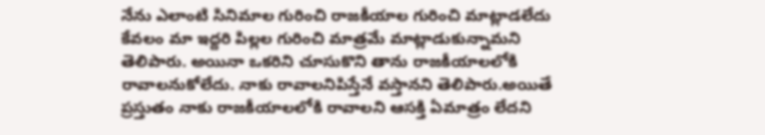నేను ఎలాంటి సినిమాల గురించి రాజకీయాల గురించి మాట్లాడలేదు కేవలం మా ఇద్దరి పిల్లల గురించి మాత్రమే మాట్లాడుకున్నామని తెలిపారు. అయినా ఒకరిని చూసుకొని తాను రాజకీయాలలోకి రావాలనుకోలేదు. నాకు రావాలనిపిస్తేనే వస్తానని తెలిపారు.అయితే ప్రస్తుతం నాకు రాజకీయాలలోకి రావాలని ఆసక్తి ఏమాత్రం లేదని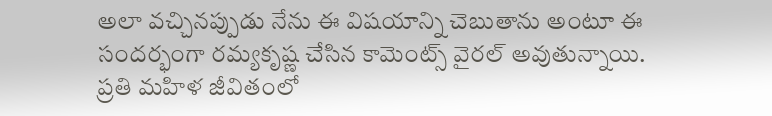అలా వచ్చినప్పుడు నేను ఈ విషయాన్ని చెబుతాను అంటూ ఈ సందర్భంగా రమ్యకృష్ణ చేసిన కామెంట్స్ వైరల్ అవుతున్నాయి.
ప్రతి మహిళ జీవితంలో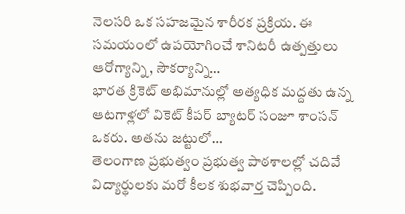నెలసరి ఒక సహజమైన శారీరక ప్రక్రియ. ఈ సమయంలో ఉపయోగించే శానిటరీ ఉత్పత్తులు ఆరోగ్యాన్ని, సౌకర్యాన్ని…
భారత క్రికెట్ అభిమానుల్లో అత్యధిక మద్దతు ఉన్న ఆటగాళ్లలో వికెట్ కీపర్ బ్యాటర్ సంజూ శాంసన్ ఒకరు. అతను జట్టులో…
తెలంగాణ ప్రభుత్వం ప్రభుత్వ పాఠశాలల్లో చదివే విద్యార్థులకు మరో కీలక శుభవార్త చెప్పింది.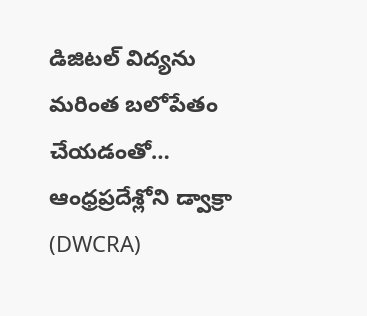డిజిటల్ విద్యను మరింత బలోపేతం చేయడంతో…
ఆంధ్రప్రదేశ్లోని డ్వాక్రా (DWCRA)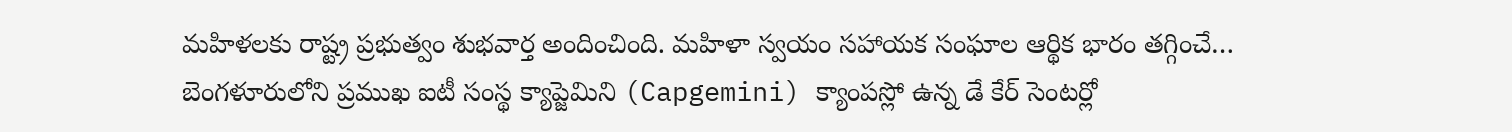మహిళలకు రాష్ట్ర ప్రభుత్వం శుభవార్త అందించింది. మహిళా స్వయం సహాయక సంఘాల ఆర్థిక భారం తగ్గించే…
బెంగళూరులోని ప్రముఖ ఐటీ సంస్థ క్యాప్జెమిని (Capgemini) క్యాంపస్లో ఉన్న డే కేర్ సెంటర్లో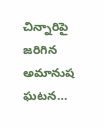చిన్నారిపై జరిగిన అమానుష ఘటన…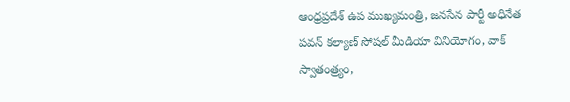ఆంధ్రప్రదేశ్ ఉప ముఖ్యమంత్రి, జనసేన పార్టీ అధినేత పవన్ కల్యాణ్ సోషల్ మీడియా వినియోగం, వాక్ స్వాతంత్ర్యం,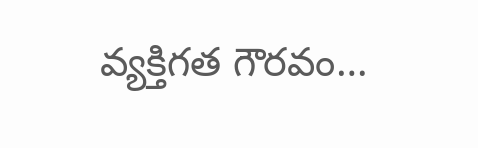వ్యక్తిగత గౌరవం…